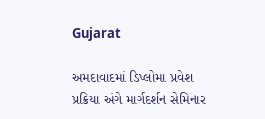Gujarat

અમદાવાદમાં ડિપ્લોમા પ્રવેશ પ્રક્રિયા અંગે માર્ગદર્શન સેમિનાર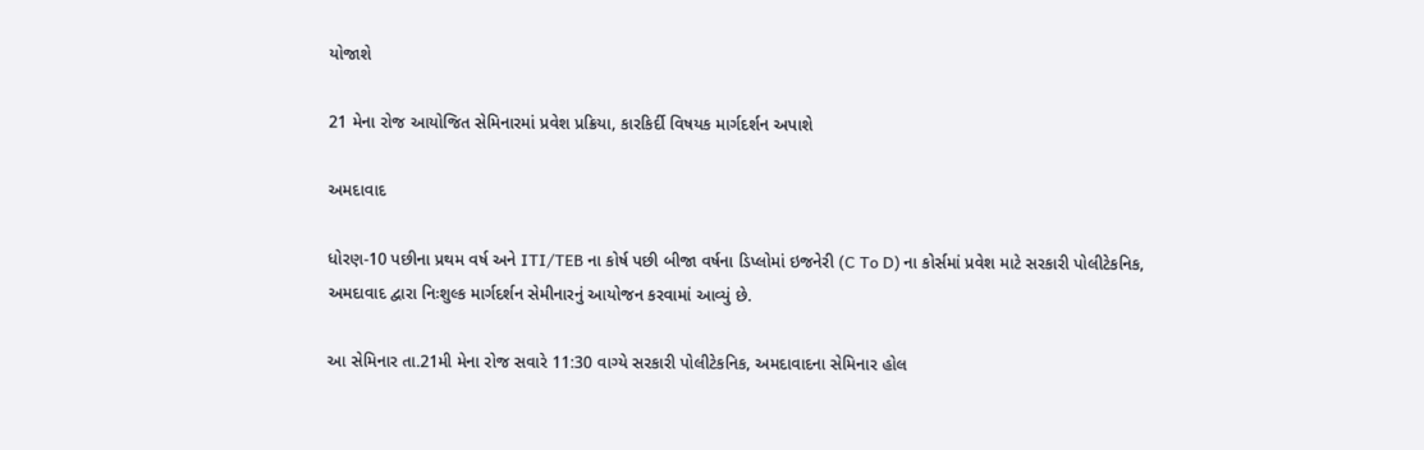યોજાશે

21 મેના રોજ આયોજિત સેમિનારમાં પ્રવેશ પ્રક્રિયા, કારકિર્દી વિષયક માર્ગદર્શન અપાશે

અમદાવાદ

ધોરણ-10 પછીના પ્રથમ વર્ષ અને ITI/TEB ના કોર્ષ પછી બીજા વર્ષના ડિપ્લોમાં ઇજનેરી (C To D) ના કોર્સમાં પ્રવેશ માટે સરકારી પોલીટેકનિક, અમદાવાદ દ્વારા નિઃશુલ્ક માર્ગદર્શન સેમીનારનું આયોજન કરવામાં આવ્યું છે.

આ સેમિનાર તા.21મી મેના રોજ સવારે 11:30 વાગ્યે સરકારી પોલીટેકનિક, અમદાવાદના સેમિનાર હોલ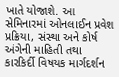ખાતે યોજાશે. આ સેમિનારમાં ઓનલાઈન પ્રવેશ પ્રક્રિયા, સંસ્થા અને કોર્ષ અંગેની માહિતી તથા કારકિર્દી વિષયક માર્ગદર્શન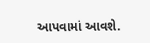આપવામાં આવશે.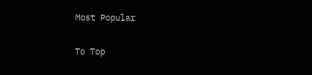Most Popular

To Top